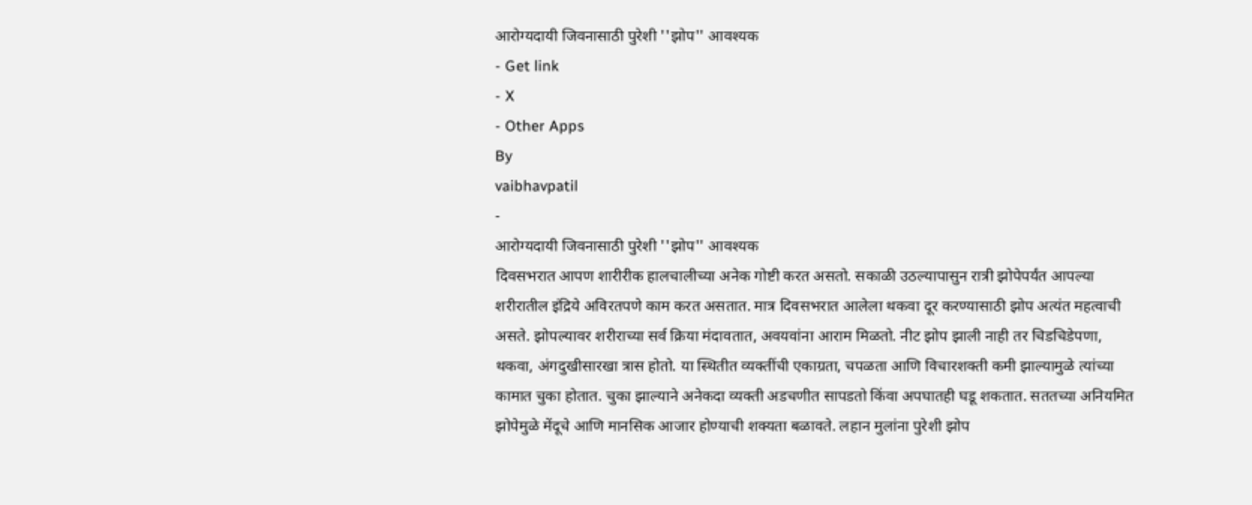आरोग्यदायी जिवनासाठी पुरेशी ''झोप'' आवश्यक
- Get link
- X
- Other Apps
By
vaibhavpatil
-
आरोग्यदायी जिवनासाठी पुरेशी ''झोप'' आवश्यक
दिवसभरात आपण शारीरीक हालचालीच्या अनेक गोष्टी करत असतो. सकाळी उठल्यापासुन रात्री झोपेपर्यंत आपल्या शरीरातील इंद्रिये अविरतपणे काम करत असतात. मात्र दिवसभरात आलेला थकवा दूर करण्यासाठी झोप अत्यंत महत्वाची असते. झोपल्यावर शरीराच्या सर्व क्रिया मंदावतात, अवयवांना आराम मिळतो. नीट झोप झाली नाही तर चिडचिडेपणा, थकवा, अंगदुखीसारखा त्रास होतो. या स्थितीत व्यक्तींची एकाग्रता, चपळता आणि विचारशक्ती कमी झाल्यामुळे त्यांच्या कामात चुका होतात. चुका झाल्याने अनेकदा व्यक्ती अडचणीत सापडतो किंवा अपघातही घडू शकतात. सततच्या अनियमित झोपेमुळे मेंदूचे आणि मानसिक आजार होण्याची शक्यता बळावते. लहान मुलांना पुरेशी झोप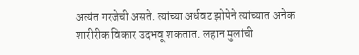अत्यंत गरजेची असते. त्यांच्या अर्धवट झोपेने त्यांच्यात अनेक शारीरीक विकार उदभवू शकतात. लहान मुलांची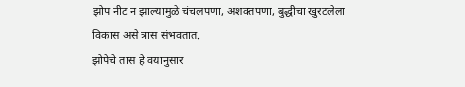झोप नीट न झाल्यामुळे चंचलपणा, अशक्तपणा, बुद्धीचा खुरटलेला विकास असे त्रास संभवतात.
झोपेचे तास हे वयानुसार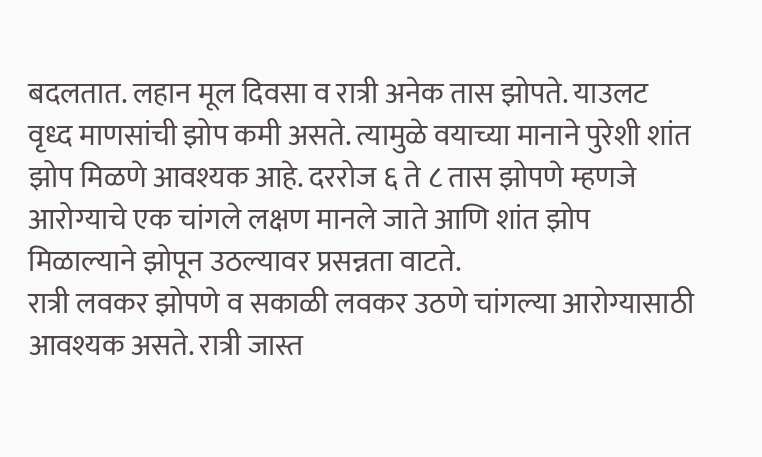बदलतात. लहान मूल दिवसा व रात्री अनेक तास झोपते. याउलट वृध्द माणसांची झोप कमी असते. त्यामुळे वयाच्या मानाने पुरेशी शांत झोप मिळणे आवश्यक आहे. दररोज ६ ते ८ तास झोपणे म्हणजे आरोग्याचे एक चांगले लक्षण मानले जाते आणि शांत झोप मिळाल्याने झोपून उठल्यावर प्रसन्नता वाटते.
रात्री लवकर झोपणे व सकाळी लवकर उठणे चांगल्या आरोग्यासाठी आवश्यक असते. रात्री जास्त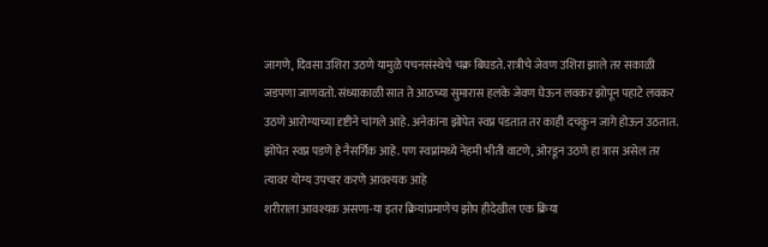जागणे, दिवसा उशिरा उठणे यामुळे पचनसंस्थेचे चक्र बिघडते. रात्रीचे जेवण उशिरा झाले तर सकाळी जडपणा जाणवतो. संध्याकाळी सात ते आठच्या सुमारास हलके जेवण घेऊन लवकर झोपून पहाटे लवकर उठणे आरोग्याच्या दृष्टीने चांगले आहे. अनेकांना झोपेत स्वप्न पडतात तर काही दचकुन जागे होऊन उठतात. झोपेत स्वप्न पडणे हे नैसर्गिक आहे. पण स्वप्नांमध्ये नेहमी भीती वाटणे, ओरडून उठणे हा त्रास असेल तर त्यावर योग्य उपचार करणे आवश्यक आहे
शरीराला आवश्यक असणा-या इतर क्रियांप्रमाणेच झोप हीदेखील एक क्रिया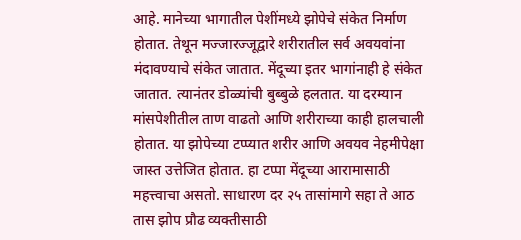आहे. मानेच्या भागातील पेशींमध्ये झोपेचे संकेत निर्माण होतात. तेथून मज्जारज्जूद्वारे शरीरातील सर्व अवयवांना मंदावण्याचे संकेत जातात. मेंदूच्या इतर भागांनाही हे संकेत जातात. त्यानंतर डोळ्यांची बुब्बुळे हलतात. या दरम्यान मांसपेशीतील ताण वाढतो आणि शरीराच्या काही हालचाली होतात. या झोपेच्या टप्प्यात शरीर आणि अवयव नेहमीपेक्षा जास्त उत्तेजित होतात. हा टप्पा मेंदूच्या आरामासाठी महत्त्वाचा असतो. साधारण दर २५ तासांमागे सहा ते आठ तास झोप प्रौढ व्यक्तीसाठी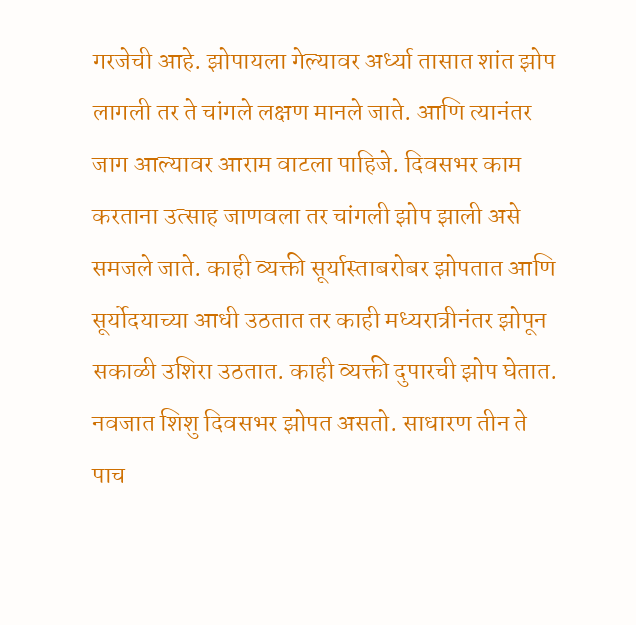गरजेची आहे. झोपायला गेल्यावर अर्ध्या तासात शांत झोप लागली तर ते चांगले लक्षण मानले जाते. आणि त्यानंतर जाग आल्यावर आराम वाटला पाहिजे. दिवसभर काम करताना उत्साह जाणवला तर चांगली झोप झाली असे समजले जाते. काही व्यक्ती सूर्यास्ताबरोबर झोपतात आणि सूर्योदयाच्या आधी उठतात तर काही मध्यरात्रीनंतर झोपून सकाळी उशिरा उठतात. काही व्यक्ती दुपारची झोप घेतात. नवजात शिशु दिवसभर झोपत असतो. साधारण तीन ते पाच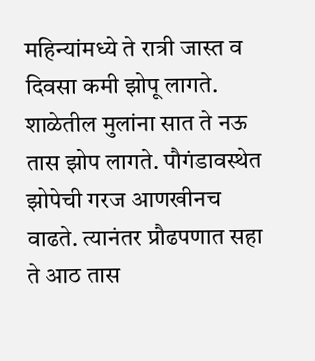महिन्यांमध्ये ते रात्री जास्त व दिवसा कमी झोपू लागते. शाळेतील मुलांना सात ते नऊ तास झोप लागते. पौगंडावस्थेत झोपेची गरज आणखीनच वाढते. त्यानंतर प्रौढपणात सहा ते आठ तास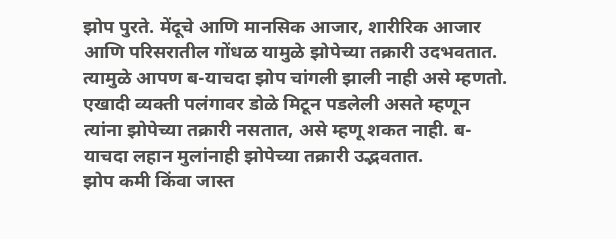झोप पुरते. मेंदूचे आणि मानसिक आजार, शारीरिक आजार आणि परिसरातील गोंधळ यामुळे झोपेच्या तक्रारी उदभवतात. त्यामुळे आपण ब-याचदा झोप चांगली झाली नाही असे म्हणतो. एखादी व्यक्ती पलंगावर डोळे मिटून पडलेली असते म्हणून त्यांना झोपेच्या तक्रारी नसतात, असे म्हणू शकत नाही. ब-याचदा लहान मुलांनाही झोपेच्या तक्रारी उद्भवतात.
झोप कमी किंवा जास्त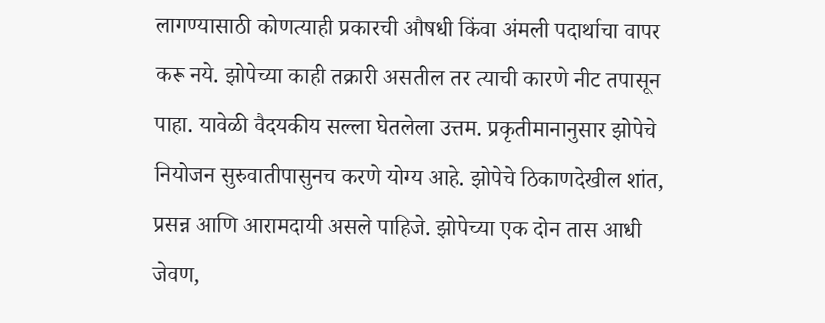लागण्यासाठी कोणत्याही प्रकारची औषधी किंवा अंमली पदार्थाचा वापर करू नये. झोपेच्या काही तक्रारी असतील तर त्याची कारणे नीट तपासून पाहा. यावेळी वैदयकीय सल्ला घेतलेला उत्तम. प्रकृतीमानानुसार झोपेचे नियोजन सुरुवातीपासुनच करणे योग्य आहे. झोपेचे ठिकाणदेखील शांत, प्रसन्न आणि आरामदायी असले पाहिजे. झोपेच्या एक दोन तास आधी जेवण,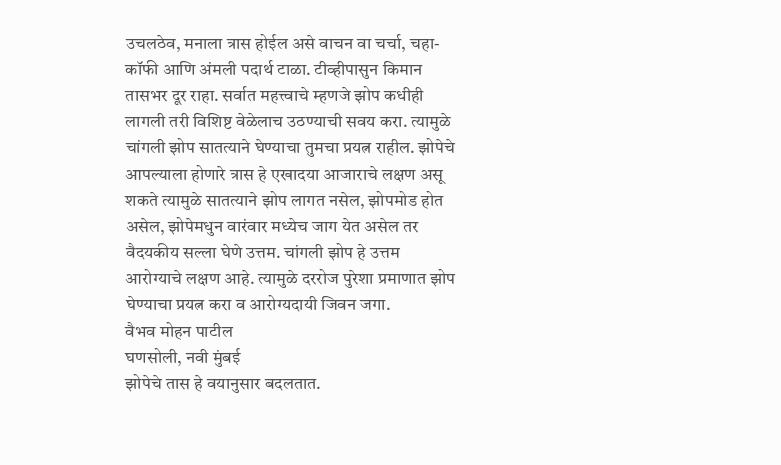उचलठेव, मनाला त्रास होईल असे वाचन वा चर्चा, चहा-कॉफी आणि अंमली पदार्थ टाळा. टीव्हीपासुन किमान तासभर दूर राहा. सर्वात महत्त्वाचे म्हणजे झोप कधीही लागली तरी विशिष्ट वेळेलाच उठण्याची सवय करा. त्यामुळे चांगली झोप सातत्याने घेण्याचा तुमचा प्रयत्न राहील. झोपेचे आपल्याला होणारे त्रास हे एखादया आजाराचे लक्षण असू शकते त्यामुळे सातत्याने झोप लागत नसेल, झोपमोड होत असेल, झोपेमधुन वारंवार मध्येच जाग येत असेल तर वैदयकीय सल्ला घेणे उत्तम. चांगली झोप हे उत्तम आरोग्याचे लक्षण आहे. त्यामुळे दररोज पुरेशा प्रमाणात झोप घेण्याचा प्रयत्न करा व आरोग्यदायी जिवन जगा.
वैभव मोहन पाटील
घणसोली, नवी मुंबई
झोपेचे तास हे वयानुसार बदलतात.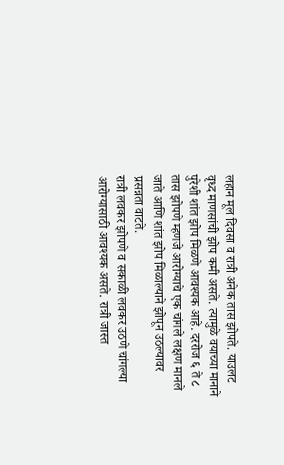लहान मूल दिवसा व रात्री अनेक तास झोपते. याउलट वृध्द माणसांची झोप कमी असते. त्यामुळे वयाच्या मानाने पुरेशी शांत झोप मिळणे आवश्यक आहे. दररोज ६ ते ८ तास झोपणे म्हणजे आरोग्याचे एक चांगले लक्षण मानले जाते आणि शांत झोप मिळाल्याने झोपून उठल्यावर प्रसन्नता वाटते.
रात्री लवकर झोपणे व सकाळी लवकर उठणे चांगल्या आरोग्यासाठी आवश्यक असते. रात्री जास्त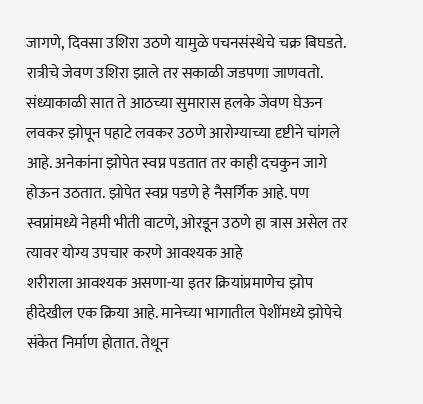जागणे, दिवसा उशिरा उठणे यामुळे पचनसंस्थेचे चक्र बिघडते. रात्रीचे जेवण उशिरा झाले तर सकाळी जडपणा जाणवतो. संध्याकाळी सात ते आठच्या सुमारास हलके जेवण घेऊन लवकर झोपून पहाटे लवकर उठणे आरोग्याच्या दृष्टीने चांगले आहे. अनेकांना झोपेत स्वप्न पडतात तर काही दचकुन जागे होऊन उठतात. झोपेत स्वप्न पडणे हे नैसर्गिक आहे. पण स्वप्नांमध्ये नेहमी भीती वाटणे, ओरडून उठणे हा त्रास असेल तर त्यावर योग्य उपचार करणे आवश्यक आहे
शरीराला आवश्यक असणा-या इतर क्रियांप्रमाणेच झोप हीदेखील एक क्रिया आहे. मानेच्या भागातील पेशींमध्ये झोपेचे संकेत निर्माण होतात. तेथून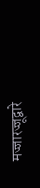मज्जारज्जूद्वारे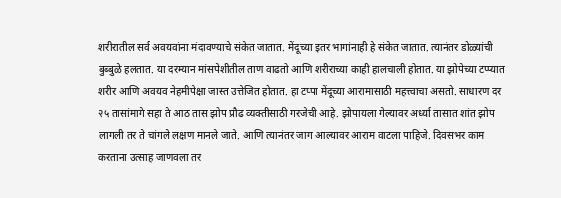शरीरातील सर्व अवयवांना मंदावण्याचे संकेत जातात. मेंदूच्या इतर भागांनाही हे संकेत जातात. त्यानंतर डोळ्यांची बुब्बुळे हलतात. या दरम्यान मांसपेशीतील ताण वाढतो आणि शरीराच्या काही हालचाली होतात. या झोपेच्या टप्प्यात शरीर आणि अवयव नेहमीपेक्षा जास्त उत्तेजित होतात. हा टप्पा मेंदूच्या आरामासाठी महत्त्वाचा असतो. साधारण दर २५ तासांमागे सहा ते आठ तास झोप प्रौढ व्यक्तीसाठी गरजेची आहे. झोपायला गेल्यावर अर्ध्या तासात शांत झोप लागली तर ते चांगले लक्षण मानले जाते. आणि त्यानंतर जाग आल्यावर आराम वाटला पाहिजे. दिवसभर काम करताना उत्साह जाणवला तर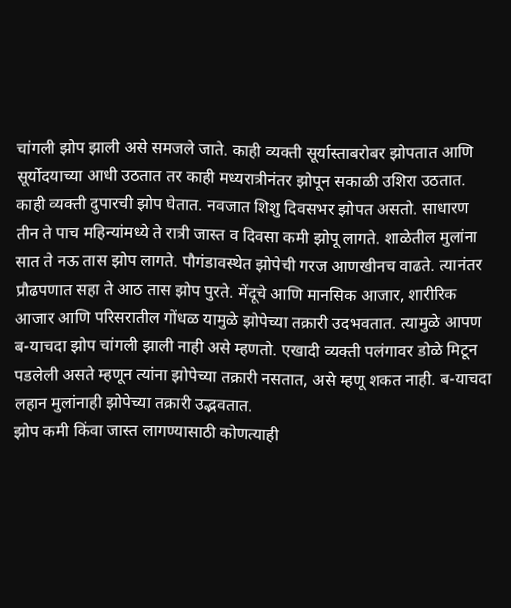चांगली झोप झाली असे समजले जाते. काही व्यक्ती सूर्यास्ताबरोबर झोपतात आणि सूर्योदयाच्या आधी उठतात तर काही मध्यरात्रीनंतर झोपून सकाळी उशिरा उठतात. काही व्यक्ती दुपारची झोप घेतात. नवजात शिशु दिवसभर झोपत असतो. साधारण तीन ते पाच महिन्यांमध्ये ते रात्री जास्त व दिवसा कमी झोपू लागते. शाळेतील मुलांना सात ते नऊ तास झोप लागते. पौगंडावस्थेत झोपेची गरज आणखीनच वाढते. त्यानंतर प्रौढपणात सहा ते आठ तास झोप पुरते. मेंदूचे आणि मानसिक आजार, शारीरिक आजार आणि परिसरातील गोंधळ यामुळे झोपेच्या तक्रारी उदभवतात. त्यामुळे आपण ब-याचदा झोप चांगली झाली नाही असे म्हणतो. एखादी व्यक्ती पलंगावर डोळे मिटून पडलेली असते म्हणून त्यांना झोपेच्या तक्रारी नसतात, असे म्हणू शकत नाही. ब-याचदा लहान मुलांनाही झोपेच्या तक्रारी उद्भवतात.
झोप कमी किंवा जास्त लागण्यासाठी कोणत्याही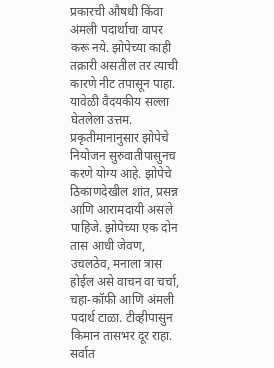प्रकारची औषधी किंवा अंमली पदार्थाचा वापर करू नये. झोपेच्या काही तक्रारी असतील तर त्याची कारणे नीट तपासून पाहा. यावेळी वैदयकीय सल्ला घेतलेला उत्तम. प्रकृतीमानानुसार झोपेचे नियोजन सुरुवातीपासुनच करणे योग्य आहे. झोपेचे ठिकाणदेखील शांत, प्रसन्न आणि आरामदायी असले पाहिजे. झोपेच्या एक दोन तास आधी जेवण, उचलठेव, मनाला त्रास होईल असे वाचन वा चर्चा, चहा-कॉफी आणि अंमली पदार्थ टाळा. टीव्हीपासुन किमान तासभर दूर राहा. सर्वात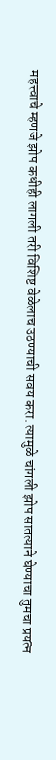महत्त्वाचे म्हणजे झोप कधीही लागली तरी विशिष्ट वेळेलाच उठण्याची सवय करा. त्यामुळे चांगली झोप सातत्याने घेण्याचा तुमचा प्रयत्न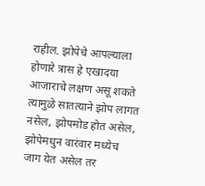राहील. झोपेचे आपल्याला होणारे त्रास हे एखादया आजाराचे लक्षण असू शकते त्यामुळे सातत्याने झोप लागत नसेल, झोपमोड होत असेल, झोपेमधुन वारंवार मध्येच जाग येत असेल तर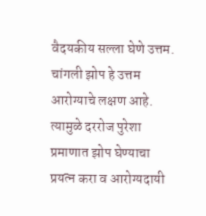वैदयकीय सल्ला घेणे उत्तम. चांगली झोप हे उत्तम आरोग्याचे लक्षण आहे. त्यामुळे दररोज पुरेशा प्रमाणात झोप घेण्याचा प्रयत्न करा व आरोग्यदायी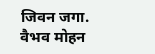जिवन जगा.
वैभव मोहन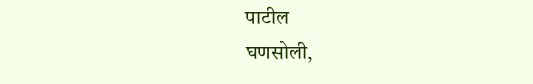पाटील
घणसोली,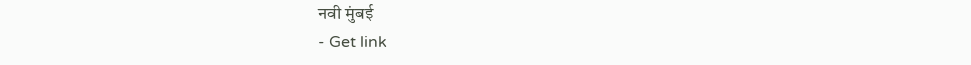नवी मुंबई
- Get link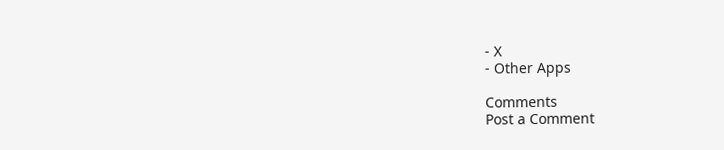- X
- Other Apps

Comments
Post a Comment